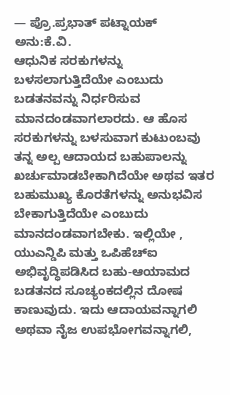— ಪ್ರೊ.ಪ್ರಭಾತ್ ಪಟ್ನಾಯಕ್
ಅನು:ಕೆ.ವಿ.
ಆಧುನಿಕ ಸರಕುಗಳನ್ನು ಬಳಸಲಾಗುತ್ತಿದೆಯೇ ಎಂಬುದು ಬಡತನವನ್ನು ನಿರ್ಧರಿಸುವ ಮಾನದಂಡವಾಗಲಾರದು. ಆ ಹೊಸ ಸರಕುಗಳನ್ನು ಬಳಸುವಾಗ ಕುಟುಂಬವು ತನ್ನ ಅಲ್ಪ ಆದಾಯದ ಬಹುಪಾಲನ್ನು ಖರ್ಚುಮಾಡಬೇಕಾಗಿದೆಯೇ ಅಥವ ಇತರ ಬಹುಮುಖ್ಯ ಕೊರತೆಗಳನ್ನು ಅನುಭವಿಸ ಬೇಕಾಗುತ್ತಿದೆಯೇ ಎಂಬುದು ಮಾನದಂಡವಾಗಬೇಕು. ಇಲ್ಲಿಯೇ , ಯುಎನ್ಡಿಪಿ ಮತ್ತು ಒಪಿಹೆಚ್ಐ ಅಭಿವೃದ್ಧಿಪಡಿಸಿದ ಬಹು-ಆಯಾಮದ ಬಡತನದ ಸೂಚ್ಯಂಕದಲ್ಲಿನ ದೋಷ ಕಾಣುವುದು. ಇದು ಆದಾಯವನ್ನಾಗಲಿ ಅಥವಾ ನೈಜ ಉಪಭೋಗವನ್ನಾಗಲಿ,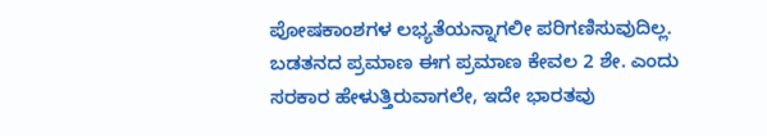ಪೋಷಕಾಂಶಗಳ ಲಭ್ಯತೆಯನ್ನಾಗಲೀ ಪರಿಗಣಿಸುವುದಿಲ್ಲ. ಬಡತನದ ಪ್ರಮಾಣ ಈಗ ಪ್ರಮಾಣ ಕೇವಲ 2 ಶೇ. ಎಂದು ಸರಕಾರ ಹೇಳುತ್ತಿರುವಾಗಲೇ, ಇದೇ ಭಾರತವು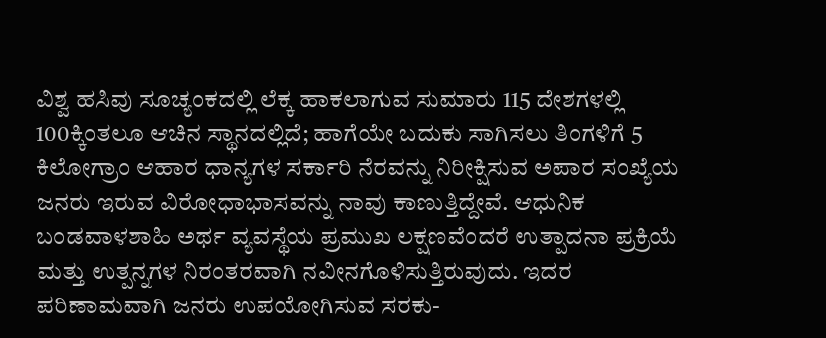ವಿಶ್ವ ಹಸಿವು ಸೂಚ್ಯಂಕದಲ್ಲಿ ಲೆಕ್ಕ ಹಾಕಲಾಗುವ ಸುಮಾರು 115 ದೇಶಗಳಲ್ಲಿ 100ಕ್ಕಿಂತಲೂ ಆಚಿನ ಸ್ಥಾನದಲ್ಲಿದೆ; ಹಾಗೆಯೇ ಬದುಕು ಸಾಗಿಸಲು ತಿಂಗಳಿಗೆ 5 ಕಿಲೋಗ್ರಾಂ ಆಹಾರ ಧಾನ್ಯಗಳ ಸರ್ಕಾರಿ ನೆರವನ್ನು ನಿರೀಕ್ಷಿಸುವ ಅಪಾರ ಸಂಖ್ಯೆಯ ಜನರು ಇರುವ ವಿರೋಧಾಭಾಸವನ್ನು ನಾವು ಕಾಣುತ್ತಿದ್ದೇವೆ. ಆಧುನಿಕ
ಬಂಡವಾಳಶಾಹಿ ಅರ್ಥ ವ್ಯವಸ್ಥೆಯ ಪ್ರಮುಖ ಲಕ್ಷಣವೆಂದರೆ ಉತ್ಪಾದನಾ ಪ್ರಕ್ರಿಯೆ ಮತ್ತು ಉತ್ಪನ್ನಗಳ ನಿರಂತರವಾಗಿ ನವೀನಗೊಳಿಸುತ್ತಿರುವುದು. ಇದರ ಪರಿಣಾಮವಾಗಿ ಜನರು ಉಪಯೋಗಿಸುವ ಸರಕು-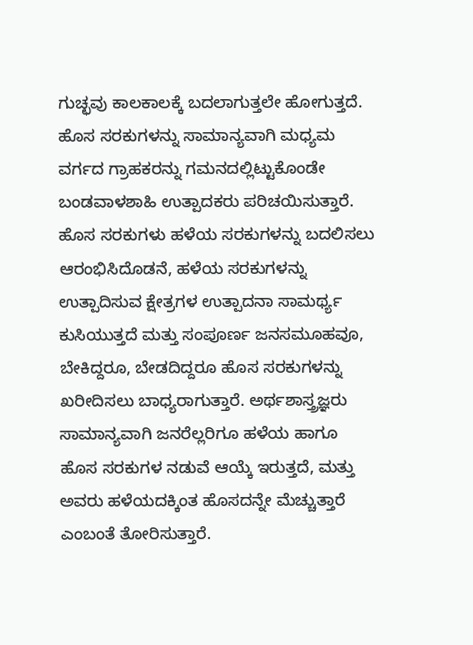ಗುಚ್ಛವು ಕಾಲಕಾಲಕ್ಕೆ ಬದಲಾಗುತ್ತಲೇ ಹೋಗುತ್ತದೆ. ಹೊಸ ಸರಕುಗಳನ್ನು ಸಾಮಾನ್ಯವಾಗಿ ಮಧ್ಯಮ ವರ್ಗದ ಗ್ರಾಹಕರನ್ನು ಗಮನದಲ್ಲಿಟ್ಟುಕೊಂಡೇ ಬಂಡವಾಳಶಾಹಿ ಉತ್ಪಾದಕರು ಪರಿಚಯಿಸುತ್ತಾರೆ. ಹೊಸ ಸರಕುಗಳು ಹಳೆಯ ಸರಕುಗಳನ್ನು ಬದಲಿಸಲು ಆರಂಭಿಸಿದೊಡನೆ, ಹಳೆಯ ಸರಕುಗಳನ್ನು ಉತ್ಪಾದಿಸುವ ಕ್ಷೇತ್ರಗಳ ಉತ್ಪಾದನಾ ಸಾಮರ್ಥ್ಯ ಕುಸಿಯುತ್ತದೆ ಮತ್ತು ಸಂಪೂರ್ಣ ಜನಸಮೂಹವೂ, ಬೇಕಿದ್ದರೂ, ಬೇಡದಿದ್ದರೂ ಹೊಸ ಸರಕುಗಳನ್ನು ಖರೀದಿಸಲು ಬಾಧ್ಯರಾಗುತ್ತಾರೆ. ಅರ್ಥಶಾಸ್ತ್ರಜ್ಞರು ಸಾಮಾನ್ಯವಾಗಿ ಜನರೆಲ್ಲರಿಗೂ ಹಳೆಯ ಹಾಗೂ ಹೊಸ ಸರಕುಗಳ ನಡುವೆ ಆಯ್ಕೆ ಇರುತ್ತದೆ, ಮತ್ತು ಅವರು ಹಳೆಯದಕ್ಕಿಂತ ಹೊಸದನ್ನೇ ಮೆಚ್ಚುತ್ತಾರೆ ಎಂಬಂತೆ ತೋರಿಸುತ್ತಾರೆ.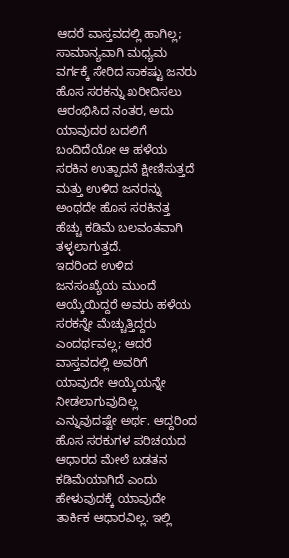ಆದರೆ ವಾಸ್ತವದಲ್ಲಿ ಹಾಗಿಲ್ಲ; ಸಾಮಾನ್ಯವಾಗಿ ಮಧ್ಯಮ ವರ್ಗಕ್ಕೆ ಸೇರಿದ ಸಾಕಷ್ಟು ಜನರು ಹೊಸ ಸರಕನ್ನು ಖರೀದಿಸಲು ಆರಂಭಿಸಿದ ನಂತರ, ಅದು ಯಾವುದರ ಬದಲಿಗೆ ಬಂದಿದೆಯೋ ಆ ಹಳೆಯ ಸರಕಿನ ಉತ್ಪಾದನೆ ಕ್ಷೀಣಿಸುತ್ತದೆ ಮತ್ತು ಉಳಿದ ಜನರನ್ನು ಅಂಥದೇ ಹೊಸ ಸರಕಿನತ್ತ ಹೆಚ್ಚು ಕಡಿಮೆ ಬಲವಂತವಾಗಿ ತಳ್ಳಲಾಗುತ್ತದೆ.
ಇದರಿಂದ ಉಳಿದ ಜನಸಂಖ್ಯೆಯ ಮುಂದೆ ಆಯ್ಕೆಯಿದ್ದರೆ ಅವರು ಹಳೆಯ ಸರಕನ್ನೇ ಮೆಚ್ಚುತ್ತಿದ್ದರು ಎಂದರ್ಥವಲ್ಲ; ಆದರೆ ವಾಸ್ತವದಲ್ಲಿ ಅವರಿಗೆ ಯಾವುದೇ ಆಯ್ಕೆಯನ್ನೇ ನೀಡಲಾಗುವುದಿಲ್ಲ ಎನ್ನುವುದಷ್ಟೇ ಅರ್ಥ. ಆದ್ದರಿಂದ ಹೊಸ ಸರಕುಗಳ ಪರಿಚಯದ ಆಧಾರದ ಮೇಲೆ ಬಡತನ ಕಡಿಮೆಯಾಗಿದೆ ಎಂದು ಹೇಳುವುದಕ್ಕೆ ಯಾವುದೇ ತಾರ್ಕಿಕ ಆಧಾರವಿಲ್ಲ. ಇಲ್ಲಿ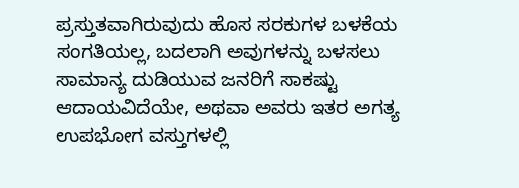ಪ್ರಸ್ತುತವಾಗಿರುವುದು ಹೊಸ ಸರಕುಗಳ ಬಳಕೆಯ ಸಂಗತಿಯಲ್ಲ, ಬದಲಾಗಿ ಅವುಗಳನ್ನು ಬಳಸಲು ಸಾಮಾನ್ಯ ದುಡಿಯುವ ಜನರಿಗೆ ಸಾಕಷ್ಟು ಆದಾಯವಿದೆಯೇ, ಅಥವಾ ಅವರು ಇತರ ಅಗತ್ಯ ಉಪಭೋಗ ವಸ್ತುಗಳಲ್ಲಿ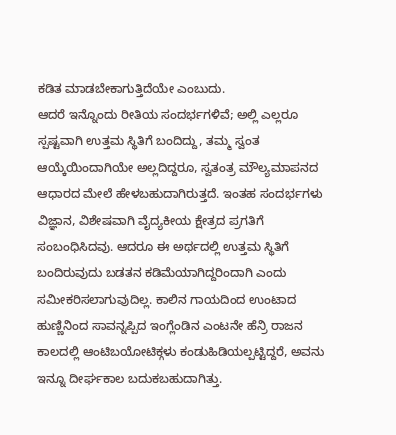ಕಡಿತ ಮಾಡಬೇಕಾಗುತ್ತಿದೆಯೇ ಎಂಬುದು.
ಆದರೆ ಇನ್ನೊಂದು ರೀತಿಯ ಸಂದರ್ಭಗಳಿವೆ; ಅಲ್ಲಿ ಎಲ್ಲರೂ ಸ್ಪಷ್ಟವಾಗಿ ಉತ್ತಮ ಸ್ಥಿತಿಗೆ ಬಂದಿದ್ದು, ತಮ್ಮ ಸ್ವಂತ ಆಯ್ಕೆಯಿಂದಾಗಿಯೇ ಅಲ್ಲದಿದ್ದರೂ, ಸ್ವತಂತ್ರ ಮೌಲ್ಯಮಾಪನದ ಆಧಾರದ ಮೇಲೆ ಹೇಳಬಹುದಾಗಿರುತ್ತದೆ. ಇಂತಹ ಸಂದರ್ಭಗಳು ವಿಜ್ಞಾನ, ವಿಶೇಷವಾಗಿ ವೈದ್ಯಕೀಯ ಕ್ಷೇತ್ರದ ಪ್ರಗತಿಗೆ ಸಂಬಂಧಿಸಿದವು. ಆದರೂ ಈ ಅರ್ಥದಲ್ಲಿ ಉತ್ತಮ ಸ್ಥಿತಿಗೆ ಬಂದಿರುವುದು ಬಡತನ ಕಡಿಮೆಯಾಗಿದ್ದರಿಂದಾಗಿ ಎಂದು ಸಮೀಕರಿಸಲಾಗುವುದಿಲ್ಲ. ಕಾಲಿನ ಗಾಯದಿಂದ ಉಂಟಾದ ಹುಣ್ಣಿನಿಂದ ಸಾವನ್ನಪ್ಪಿದ ಇಂಗ್ಲೆಂಡಿನ ಎಂಟನೇ ಹೆನ್ರಿ ರಾಜನ ಕಾಲದಲ್ಲಿ ಆಂಟಿಬಯೋಟಿಕ್ಗಳು ಕಂಡುಹಿಡಿಯಲ್ಪಟ್ಟಿದ್ದರೆ, ಅವನು ಇನ್ನೂ ದೀರ್ಘಕಾಲ ಬದುಕಬಹುದಾಗಿತ್ತು.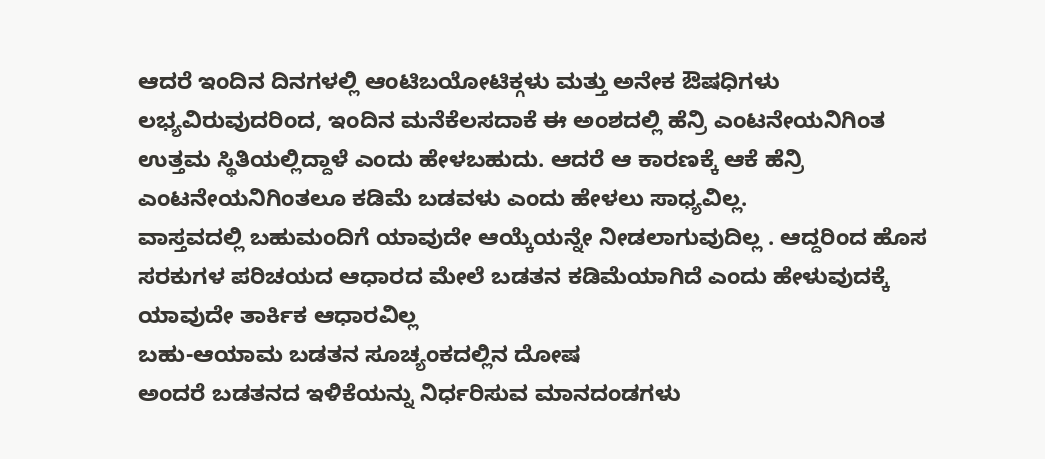ಆದರೆ ಇಂದಿನ ದಿನಗಳಲ್ಲಿ ಆಂಟಿಬಯೋಟಿಕ್ಗಳು ಮತ್ತು ಅನೇಕ ಔಷಧಿಗಳು ಲಭ್ಯವಿರುವುದರಿಂದ, ಇಂದಿನ ಮನೆಕೆಲಸದಾಕೆ ಈ ಅಂಶದಲ್ಲಿ ಹೆನ್ರಿ ಎಂಟನೇಯನಿಗಿಂತ ಉತ್ತಮ ಸ್ಥಿತಿಯಲ್ಲಿದ್ದಾಳೆ ಎಂದು ಹೇಳಬಹುದು. ಆದರೆ ಆ ಕಾರಣಕ್ಕೆ ಆಕೆ ಹೆನ್ರಿ ಎಂಟನೇಯನಿಗಿಂತಲೂ ಕಡಿಮೆ ಬಡವಳು ಎಂದು ಹೇಳಲು ಸಾಧ್ಯವಿಲ್ಲ.
ವಾಸ್ತವದಲ್ಲಿ ಬಹುಮಂದಿಗೆ ಯಾವುದೇ ಆಯ್ಕೆಯನ್ನೇ ನೀಡಲಾಗುವುದಿಲ್ಲ . ಆದ್ದರಿಂದ ಹೊಸ ಸರಕುಗಳ ಪರಿಚಯದ ಆಧಾರದ ಮೇಲೆ ಬಡತನ ಕಡಿಮೆಯಾಗಿದೆ ಎಂದು ಹೇಳುವುದಕ್ಕೆ ಯಾವುದೇ ತಾರ್ಕಿಕ ಆಧಾರವಿಲ್ಲ
ಬಹು-ಆಯಾಮ ಬಡತನ ಸೂಚ್ಯಂಕದಲ್ಲಿನ ದೋಷ
ಅಂದರೆ ಬಡತನದ ಇಳಿಕೆಯನ್ನು ನಿರ್ಧರಿಸುವ ಮಾನದಂಡಗಳು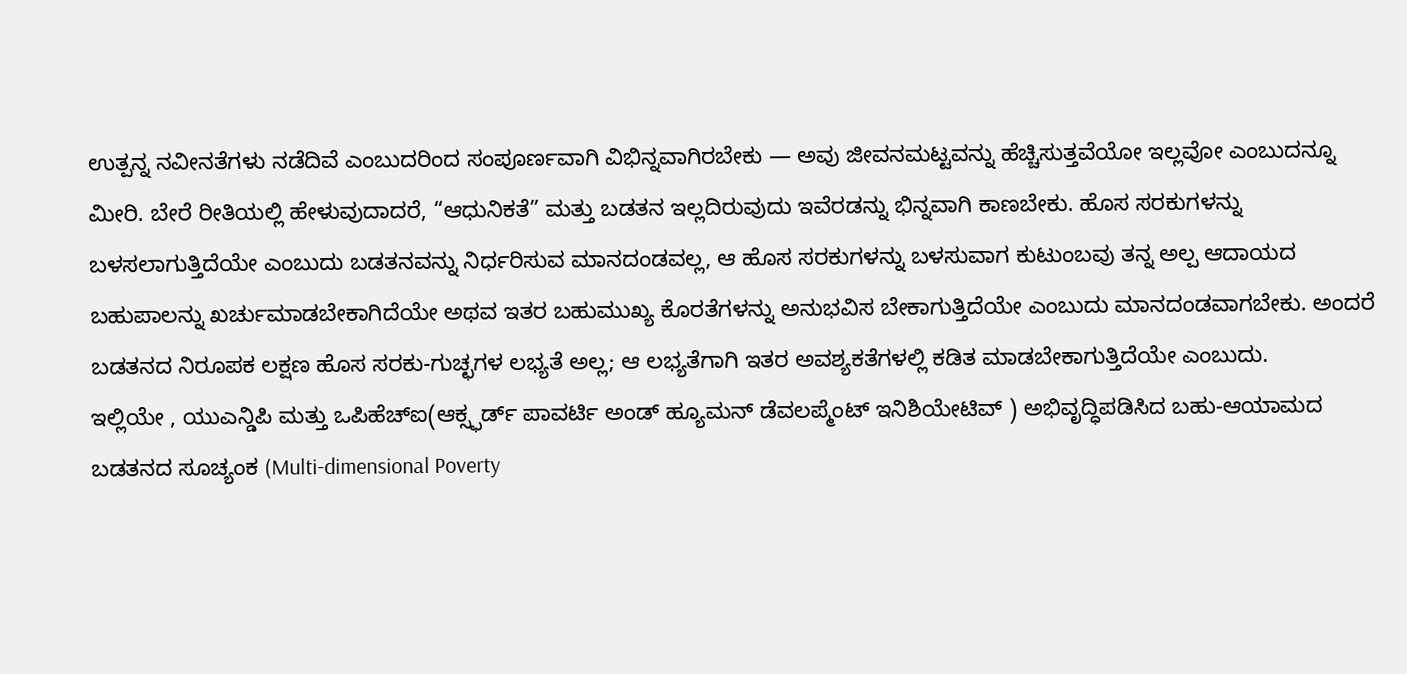ಉತ್ಪನ್ನ ನವೀನತೆಗಳು ನಡೆದಿವೆ ಎಂಬುದರಿಂದ ಸಂಪೂರ್ಣವಾಗಿ ವಿಭಿನ್ನವಾಗಿರಬೇಕು — ಅವು ಜೀವನಮಟ್ಟವನ್ನು ಹೆಚ್ಚಿಸುತ್ತವೆಯೋ ಇಲ್ಲವೋ ಎಂಬುದನ್ನೂ ಮೀರಿ. ಬೇರೆ ರೀತಿಯಲ್ಲಿ ಹೇಳುವುದಾದರೆ, “ಆಧುನಿಕತೆ” ಮತ್ತು ಬಡತನ ಇಲ್ಲದಿರುವುದು ಇವೆರಡನ್ನು ಭಿನ್ನವಾಗಿ ಕಾಣಬೇಕು. ಹೊಸ ಸರಕುಗಳನ್ನು ಬಳಸಲಾಗುತ್ತಿದೆಯೇ ಎಂಬುದು ಬಡತನವನ್ನು ನಿರ್ಧರಿಸುವ ಮಾನದಂಡವಲ್ಲ, ಆ ಹೊಸ ಸರಕುಗಳನ್ನು ಬಳಸುವಾಗ ಕುಟುಂಬವು ತನ್ನ ಅಲ್ಪ ಆದಾಯದ ಬಹುಪಾಲನ್ನು ಖರ್ಚುಮಾಡಬೇಕಾಗಿದೆಯೇ ಅಥವ ಇತರ ಬಹುಮುಖ್ಯ ಕೊರತೆಗಳನ್ನು ಅನುಭವಿಸ ಬೇಕಾಗುತ್ತಿದೆಯೇ ಎಂಬುದು ಮಾನದಂಡವಾಗಬೇಕು. ಅಂದರೆ ಬಡತನದ ನಿರೂಪಕ ಲಕ್ಷಣ ಹೊಸ ಸರಕು-ಗುಚ್ಛಗಳ ಲಭ್ಯತೆ ಅಲ್ಲ; ಆ ಲಭ್ಯತೆಗಾಗಿ ಇತರ ಅವಶ್ಯಕತೆಗಳಲ್ಲಿ ಕಡಿತ ಮಾಡಬೇಕಾಗುತ್ತಿದೆಯೇ ಎಂಬುದು.
ಇಲ್ಲಿಯೇ , ಯುಎನ್ಡಿಪಿ ಮತ್ತು ಒಪಿಹೆಚ್ಐ(ಆಕ್ಸ್ಫರ್ಡ್ ಪಾವರ್ಟಿ ಅಂಡ್ ಹ್ಯೂಮನ್ ಡೆವಲಪ್ಮೆಂಟ್ ಇನಿಶಿಯೇಟಿವ್ ) ಅಭಿವೃದ್ಧಿಪಡಿಸಿದ ಬಹು-ಆಯಾಮದ ಬಡತನದ ಸೂಚ್ಯಂಕ (Multi-dimensional Poverty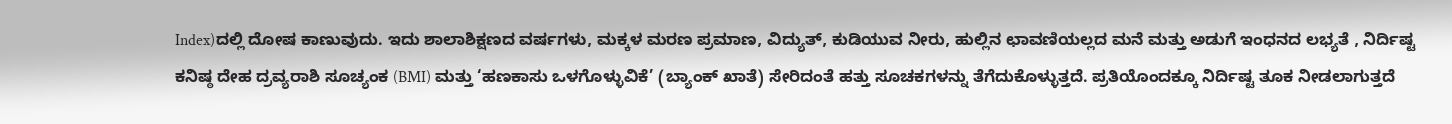Index)ದಲ್ಲಿ ದೋಷ ಕಾಣುವುದು. ಇದು ಶಾಲಾಶಿಕ್ಷಣದ ವರ್ಷಗಳು, ಮಕ್ಕಳ ಮರಣ ಪ್ರಮಾಣ, ವಿದ್ಯುತ್, ಕುಡಿಯುವ ನೀರು, ಹುಲ್ಲಿನ ಛಾವಣಿಯಲ್ಲದ ಮನೆ ಮತ್ತು ಅಡುಗೆ ಇಂಧನದ ಲಭ್ಯತೆ , ನಿರ್ದಿಷ್ಟ ಕನಿಷ್ಠ ದೇಹ ದ್ರವ್ಯರಾಶಿ ಸೂಚ್ಯಂಕ (BMI) ಮತ್ತು ‘ಹಣಕಾಸು ಒಳಗೊಳ್ಳುವಿಕೆ’ (ಬ್ಯಾಂಕ್ ಖಾತೆ) ಸೇರಿದಂತೆ ಹತ್ತು ಸೂಚಕಗಳನ್ನು ತೆಗೆದುಕೊಳ್ಳುತ್ತದೆ. ಪ್ರತಿಯೊಂದಕ್ಕೂ ನಿರ್ದಿಷ್ಟ ತೂಕ ನೀಡಲಾಗುತ್ತದೆ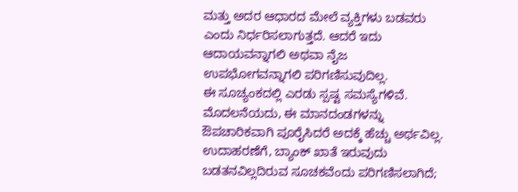ಮತ್ತು ಅದರ ಆಧಾರದ ಮೇಲೆ ವ್ಯಕ್ತಿಗಳು ಬಡವರು ಎಂದು ನಿರ್ಧರಿಸಲಾಗುತ್ತದೆ. ಆದರೆ ಇದು ಆದಾಯವನ್ನಾಗಲಿ ಅಥವಾ ನೈಜ ಉಪಭೋಗವನ್ನಾಗಲಿ ಪರಿಗಣಿಸುವುದಿಲ್ಲ.
ಈ ಸೂಚ್ಯಂಕದಲ್ಲಿ ಎರಡು ಸ್ಪಷ್ಟ ಸಮಸ್ಯೆಗಳಿವೆ. ಮೊದಲನೆಯದು, ಈ ಮಾನದಂಡಗಳನ್ನು ಔಪಚಾರಿಕವಾಗಿ ಪೂರೈಸಿದರೆ ಅದಕ್ಕೆ ಹೆಚ್ಚು ಅರ್ಥವಿಲ್ಲ. ಉದಾಹರಣೆಗೆ, ಬ್ಯಾಂಕ್ ಖಾತೆ ಇರುವುದು ಬಡತನವಿಲ್ಲದಿರುವ ಸೂಚಕವೆಂದು ಪರಿಗಣಿಸಲಾಗಿದೆ;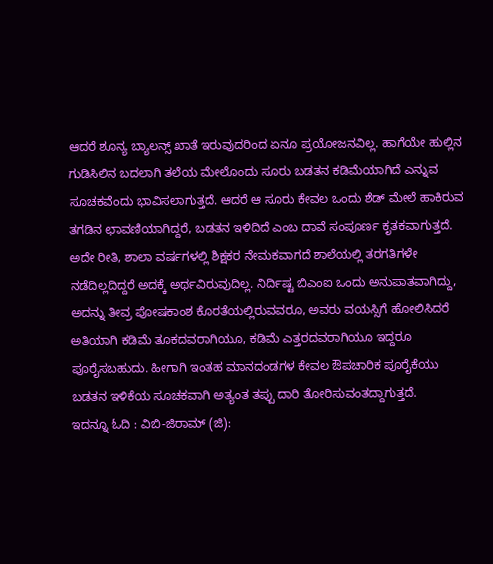ಆದರೆ ಶೂನ್ಯ ಬ್ಯಾಲನ್ಸ್ ಖಾತೆ ಇರುವುದರಿಂದ ಏನೂ ಪ್ರಯೋಜನವಿಲ್ಲ. ಹಾಗೆಯೇ ಹುಲ್ಲಿನ ಗುಡಿಸಿಲಿನ ಬದಲಾಗಿ ತಲೆಯ ಮೇಲೊಂದು ಸೂರು ಬಡತನ ಕಡಿಮೆಯಾಗಿದೆ ಎನ್ನುವ ಸೂಚಕವೆಂದು ಭಾವಿಸಲಾಗುತ್ತದೆ. ಆದರೆ ಆ ಸೂರು ಕೇವಲ ಒಂದು ಶೆಡ್ ಮೇಲೆ ಹಾಕಿರುವ ತಗಡಿನ ಛಾವಣಿಯಾಗಿದ್ದರೆ, ಬಡತನ ಇಳಿದಿದೆ ಎಂಬ ದಾವೆ ಸಂಪೂರ್ಣ ಕೃತಕವಾಗುತ್ತದೆ. ಅದೇ ರೀತಿ, ಶಾಲಾ ವರ್ಷಗಳಲ್ಲಿ ಶಿಕ್ಷಕರ ನೇಮಕವಾಗದೆ ಶಾಲೆಯಲ್ಲಿ ತರಗತಿಗಳೇ ನಡೆದಿಲ್ಲದಿದ್ದರೆ ಅದಕ್ಕೆ ಅರ್ಥವಿರುವುದಿಲ್ಲ. ನಿರ್ದಿಷ್ಟ ಬಿಎಂಐ ಒಂದು ಅನುಪಾತವಾಗಿದ್ದು, ಅದನ್ನು ತೀವ್ರ ಪೋಷಕಾಂಶ ಕೊರತೆಯಲ್ಲಿರುವವರೂ, ಅವರು ವಯಸ್ಸಿಗೆ ಹೋಲಿಸಿದರೆ ಅತಿಯಾಗಿ ಕಡಿಮೆ ತೂಕದವರಾಗಿಯೂ, ಕಡಿಮೆ ಎತ್ತರದವರಾಗಿಯೂ ಇದ್ದರೂ ಪೂರೈಸಬಹುದು. ಹೀಗಾಗಿ ಇಂತಹ ಮಾನದಂಡಗಳ ಕೇವಲ ಔಪಚಾರಿಕ ಪೂರೈಕೆಯು ಬಡತನ ಇಳಿಕೆಯ ಸೂಚಕವಾಗಿ ಅತ್ಯಂತ ತಪ್ಪು ದಾರಿ ತೋರಿಸುವಂತದ್ದಾಗುತ್ತದೆ.
ಇದನ್ನೂ ಓದಿ : ವಿಬಿ-ಜಿರಾಮ್ (ಜಿ):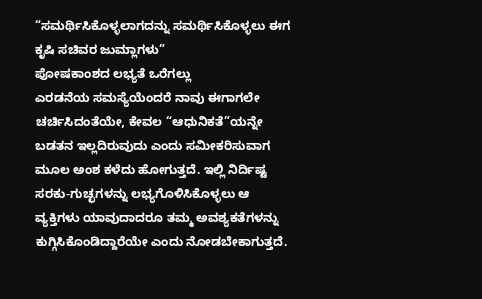“ಸಮರ್ಥಿಸಿಕೊಳ್ಳಲಾಗದನ್ನು ಸಮರ್ಥಿಸಿಕೊಳ್ಳಲು ಈಗ ಕೃಷಿ ಸಚಿವರ ಜುಮ್ಲಾಗಳು”
ಪೋಷಕಾಂಶದ ಲಭ್ಯತೆ ಒರೆಗಲ್ಲು
ಎರಡನೆಯ ಸಮಸ್ಯೆಯೆಂದರೆ ನಾವು ಈಗಾಗಲೇ ಚರ್ಚಿಸಿದಂತೆಯೇ, ಕೇವಲ “ಆಧುನಿಕತೆ”ಯನ್ನೇ ಬಡತನ ಇಲ್ಲದಿರುವುದು ಎಂದು ಸಮೀಕರಿಸುವಾಗ ಮೂಲ ಅಂಶ ಕಳೆದು ಹೋಗುತ್ತದೆ. ಇಲ್ಲಿ ನಿರ್ದಿಷ್ಟ ಸರಕು-ಗುಚ್ಛಗಳನ್ನು ಲಭ್ಯಗೊಳಿಸಿಕೊಳ್ಳಲು ಆ ವ್ಯಕ್ತಿಗಳು ಯಾವುದಾದರೂ ತಮ್ಮ ಅವಶ್ಯಕತೆಗಳನ್ನು ಕುಗ್ಗಿಸಿಕೊಂಡಿದ್ದಾರೆಯೇ ಎಂದು ನೋಡಬೇಕಾಗುತ್ತದೆ.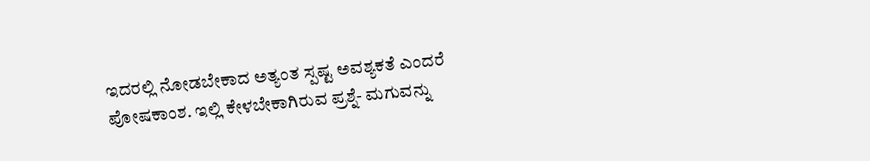ಇದರಲ್ಲಿ ನೋಡಬೇಕಾದ ಅತ್ಯಂತ ಸ್ಪಷ್ಟ ಅವಶ್ಯಕತೆ ಎಂದರೆ ಪೋಷಕಾಂಶ. ಇಲ್ಲಿ ಕೇಳಬೇಕಾಗಿರುವ ಪ್ರಶ್ನೆ- ಮಗುವನ್ನು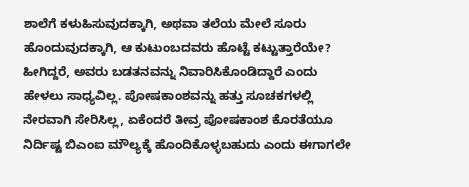ಶಾಲೆಗೆ ಕಳುಹಿಸುವುದಕ್ಕಾಗಿ, ಅಥವಾ ತಲೆಯ ಮೇಲೆ ಸೂರು ಹೊಂದುವುದಕ್ಕಾಗಿ, ಆ ಕುಟುಂಬದವರು ಹೊಟ್ಟೆ ಕಟ್ಟುತ್ತಾರೆಯೇ? ಹೀಗಿದ್ದರೆ, ಅವರು ಬಡತನವನ್ನು ನಿವಾರಿಸಿಕೊಂಡಿದ್ದಾರೆ ಎಂದು ಹೇಳಲು ಸಾಧ್ಯವಿಲ್ಲ. ಪೋಷಕಾಂಶವನ್ನು ಹತ್ತು ಸೂಚಕಗಳಲ್ಲಿ ನೇರವಾಗಿ ಸೇರಿಸಿಲ್ಲ, ಏಕೆಂದರೆ ತೀವ್ರ ಪೋಷಕಾಂಶ ಕೊರತೆಯೂ ನಿರ್ದಿಷ್ಟ ಬಿಎಂಐ ಮೌಲ್ಯಕ್ಕೆ ಹೊಂದಿಕೊಳ್ಳಬಹುದು ಎಂದು ಈಗಾಗಲೇ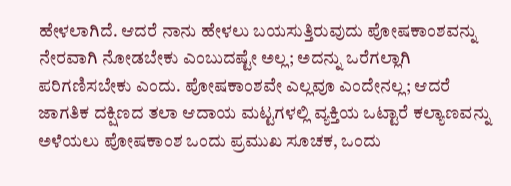ಹೇಳಲಾಗಿದೆ. ಆದರೆ ನಾನು ಹೇಳಲು ಬಯಸುತ್ತಿರುವುದು ಪೋಷಕಾಂಶವನ್ನು ನೇರವಾಗಿ ನೋಡಬೇಕು ಎಂಬುದಷ್ಟೇ ಅಲ್ಲ; ಅದನ್ನು ಒರೆಗಲ್ಲಾಗಿ ಪರಿಗಣಿಸಬೇಕು ಎಂದು. ಪೋಷಕಾಂಶವೇ ಎಲ್ಲವೂ ಎಂದೇನಲ್ಲ; ಆದರೆ ಜಾಗತಿಕ ದಕ್ಷಿಣದ ತಲಾ ಆದಾಯ ಮಟ್ಟಗಳಲ್ಲಿ ವ್ಯಕ್ತಿಯ ಒಟ್ಟಾರೆ ಕಲ್ಯಾಣವನ್ನು ಅಳೆಯಲು ಪೋಷಕಾಂಶ ಒಂದು ಪ್ರಮುಖ ಸೂಚಕ, ಒಂದು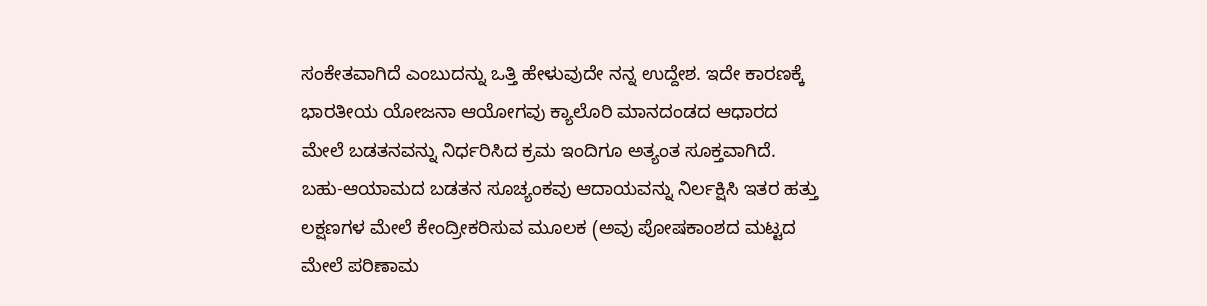ಸಂಕೇತವಾಗಿದೆ ಎಂಬುದನ್ನು ಒತ್ತಿ ಹೇಳುವುದೇ ನನ್ನ ಉದ್ದೇಶ. ಇದೇ ಕಾರಣಕ್ಕೆ ಭಾರತೀಯ ಯೋಜನಾ ಆಯೋಗವು ಕ್ಯಾಲೊರಿ ಮಾನದಂಡದ ಆಧಾರದ ಮೇಲೆ ಬಡತನವನ್ನು ನಿರ್ಧರಿಸಿದ ಕ್ರಮ ಇಂದಿಗೂ ಅತ್ಯಂತ ಸೂಕ್ತವಾಗಿದೆ.
ಬಹು-ಆಯಾಮದ ಬಡತನ ಸೂಚ್ಯಂಕವು ಆದಾಯವನ್ನು ನಿರ್ಲಕ್ಷಿಸಿ ಇತರ ಹತ್ತು ಲಕ್ಷಣಗಳ ಮೇಲೆ ಕೇಂದ್ರೀಕರಿಸುವ ಮೂಲಕ (ಅವು ಪೋಷಕಾಂಶದ ಮಟ್ಟದ ಮೇಲೆ ಪರಿಣಾಮ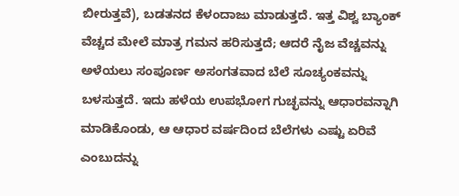ಬೀರುತ್ತವೆ), ಬಡತನದ ಕೆಳಂದಾಜು ಮಾಡುತ್ತದೆ. ಇತ್ತ ವಿಶ್ವ ಬ್ಯಾಂಕ್ ವೆಚ್ಚದ ಮೇಲೆ ಮಾತ್ರ ಗಮನ ಹರಿಸುತ್ತದೆ; ಆದರೆ ನೈಜ ವೆಚ್ಚವನ್ನು ಅಳೆಯಲು ಸಂಪೂರ್ಣ ಅಸಂಗತವಾದ ಬೆಲೆ ಸೂಚ್ಯಂಕವನ್ನು ಬಳಸುತ್ತದೆ. ಇದು ಹಳೆಯ ಉಪಭೋಗ ಗುಚ್ಛವನ್ನು ಆಧಾರವನ್ನಾಗಿ ಮಾಡಿಕೊಂಡು, ಆ ಆಧಾರ ವರ್ಷದಿಂದ ಬೆಲೆಗಳು ಎಷ್ಟು ಏರಿವೆ ಎಂಬುದನ್ನು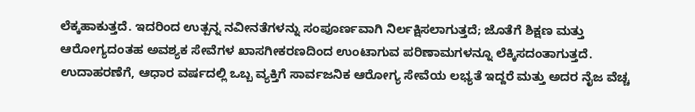ಲೆಕ್ಕಹಾಕುತ್ತದೆ. ಇದರಿಂದ ಉತ್ಪನ್ನ ನವೀನತೆಗಳನ್ನು ಸಂಪೂರ್ಣವಾಗಿ ನಿರ್ಲಕ್ಷಿಸಲಾಗುತ್ತದೆ; ಜೊತೆಗೆ ಶಿಕ್ಷಣ ಮತ್ತು ಆರೋಗ್ಯದಂತಹ ಅವಶ್ಯಕ ಸೇವೆಗಳ ಖಾಸಗೀಕರಣದಿಂದ ಉಂಟಾಗುವ ಪರಿಣಾಮಗಳನ್ನೂ ಲೆಕ್ಕಿಸದಂತಾಗುತ್ತದೆ. ಉದಾಹರಣೆಗೆ, ಆಧಾರ ವರ್ಷದಲ್ಲಿ ಒಬ್ಬ ವ್ಯಕ್ತಿಗೆ ಸಾರ್ವಜನಿಕ ಆರೋಗ್ಯ ಸೇವೆಯ ಲಭ್ಯತೆ ಇದ್ದರೆ ಮತ್ತು ಅದರ ನೈಜ ವೆಚ್ಚ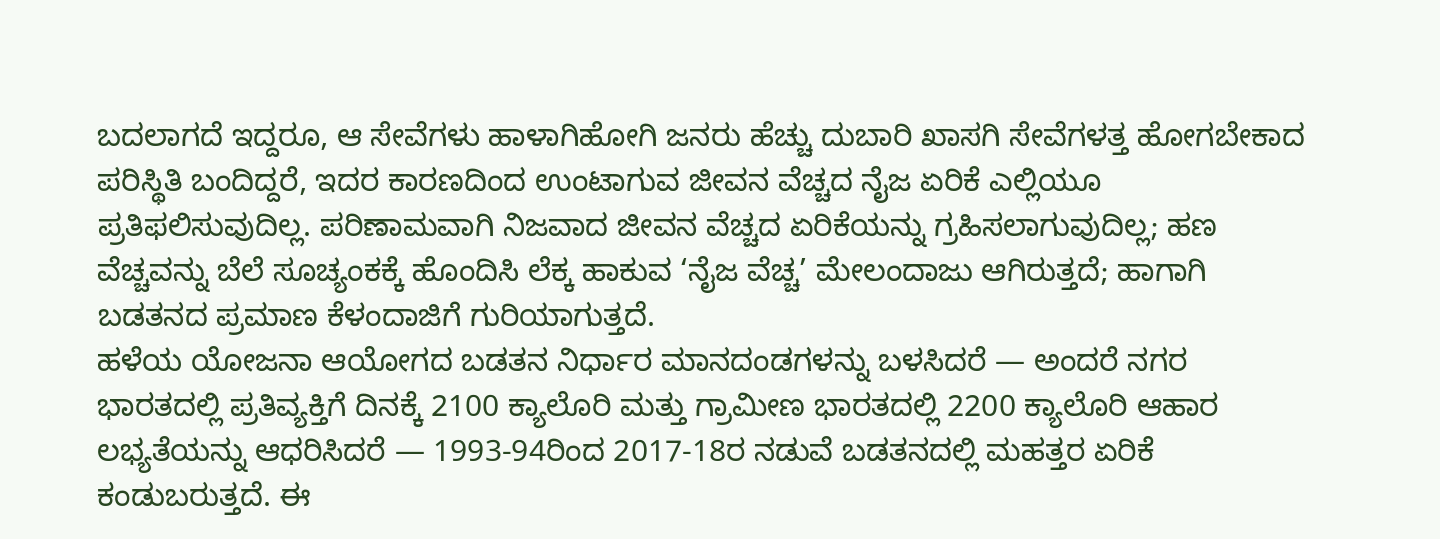ಬದಲಾಗದೆ ಇದ್ದರೂ, ಆ ಸೇವೆಗಳು ಹಾಳಾಗಿಹೋಗಿ ಜನರು ಹೆಚ್ಚು ದುಬಾರಿ ಖಾಸಗಿ ಸೇವೆಗಳತ್ತ ಹೋಗಬೇಕಾದ ಪರಿಸ್ಥಿತಿ ಬಂದಿದ್ದರೆ, ಇದರ ಕಾರಣದಿಂದ ಉಂಟಾಗುವ ಜೀವನ ವೆಚ್ಚದ ನೈಜ ಏರಿಕೆ ಎಲ್ಲಿಯೂ ಪ್ರತಿಫಲಿಸುವುದಿಲ್ಲ. ಪರಿಣಾಮವಾಗಿ ನಿಜವಾದ ಜೀವನ ವೆಚ್ಚದ ಏರಿಕೆಯನ್ನು ಗ್ರಹಿಸಲಾಗುವುದಿಲ್ಲ; ಹಣ ವೆಚ್ಚವನ್ನು ಬೆಲೆ ಸೂಚ್ಯಂಕಕ್ಕೆ ಹೊಂದಿಸಿ ಲೆಕ್ಕ ಹಾಕುವ ‘ನೈಜ ವೆಚ್ಚ’ ಮೇಲಂದಾಜು ಆಗಿರುತ್ತದೆ; ಹಾಗಾಗಿ ಬಡತನದ ಪ್ರಮಾಣ ಕೆಳಂದಾಜಿಗೆ ಗುರಿಯಾಗುತ್ತದೆ.
ಹಳೆಯ ಯೋಜನಾ ಆಯೋಗದ ಬಡತನ ನಿರ್ಧಾರ ಮಾನದಂಡಗಳನ್ನು ಬಳಸಿದರೆ — ಅಂದರೆ ನಗರ ಭಾರತದಲ್ಲಿ ಪ್ರತಿವ್ಯಕ್ತಿಗೆ ದಿನಕ್ಕೆ 2100 ಕ್ಯಾಲೊರಿ ಮತ್ತು ಗ್ರಾಮೀಣ ಭಾರತದಲ್ಲಿ 2200 ಕ್ಯಾಲೊರಿ ಆಹಾರ ಲಭ್ಯತೆಯನ್ನು ಆಧರಿಸಿದರೆ — 1993-94ರಿಂದ 2017-18ರ ನಡುವೆ ಬಡತನದಲ್ಲಿ ಮಹತ್ತರ ಏರಿಕೆ ಕಂಡುಬರುತ್ತದೆ. ಈ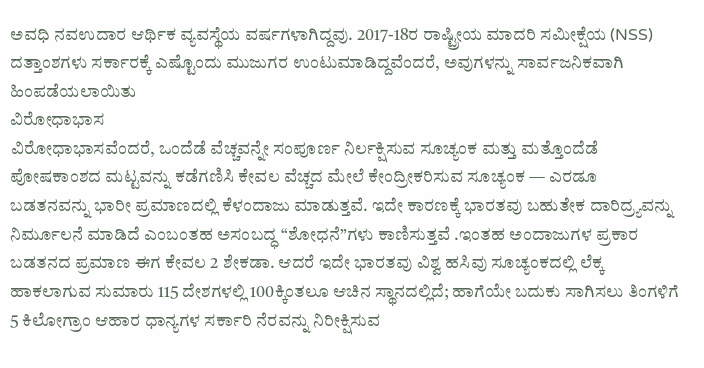ಅವಧಿ ನವಉದಾರ ಆರ್ಥಿಕ ವ್ಯವಸ್ಥೆಯ ವರ್ಷಗಳಾಗಿದ್ದವು. 2017-18ರ ರಾಷ್ಟ್ರೀಯ ಮಾದರಿ ಸಮೀಕ್ಷೆಯ (NSS) ದತ್ತಾಂಶಗಳು ಸರ್ಕಾರಕ್ಕೆ ಎಷ್ಟೊಂದು ಮುಜುಗರ ಉಂಟುಮಾಡಿದ್ದವೆಂದರೆ, ಅವುಗಳನ್ನು ಸಾರ್ವಜನಿಕವಾಗಿ ಹಿಂಪಡೆಯಲಾಯಿತು
ವಿರೋಧಾಭಾಸ
ವಿರೋಧಾಭಾಸವೆಂದರೆ, ಒಂದೆಡೆ ವೆಚ್ಚವನ್ನೇ ಸಂಪೂರ್ಣ ನಿರ್ಲಕ್ಷಿಸುವ ಸೂಚ್ಯಂಕ ಮತ್ತು ಮತ್ತೊಂದೆಡೆ ಪೋಷಕಾಂಶದ ಮಟ್ಟವನ್ನು ಕಡೆಗಣಿಸಿ ಕೇವಲ ವೆಚ್ಚದ ಮೇಲೆ ಕೇಂದ್ರೀಕರಿಸುವ ಸೂಚ್ಯಂಕ — ಎರಡೂ ಬಡತನವನ್ನು ಭಾರೀ ಪ್ರಮಾಣದಲ್ಲಿ ಕೆಳಂದಾಜು ಮಾಡುತ್ತವೆ. ಇದೇ ಕಾರಣಕ್ಕೆ ಭಾರತವು ಬಹುತೇಕ ದಾರಿದ್ರ್ಯವನ್ನು ನಿರ್ಮೂಲನೆ ಮಾಡಿದೆ ಎಂಬಂತಹ ಅಸಂಬದ್ಧ “ಶೋಧನೆ”ಗಳು ಕಾಣಿಸುತ್ತವೆ .ಇಂತಹ ಅಂದಾಜುಗಳ ಪ್ರಕಾರ ಬಡತನದ ಪ್ರಮಾಣ ಈಗ ಕೇವಲ 2 ಶೇಕಡಾ. ಆದರೆ ಇದೇ ಭಾರತವು ವಿಶ್ವ ಹಸಿವು ಸೂಚ್ಯಂಕದಲ್ಲಿ ಲೆಕ್ಕ ಹಾಕಲಾಗುವ ಸುಮಾರು 115 ದೇಶಗಳಲ್ಲಿ 100ಕ್ಕಿಂತಲೂ ಆಚಿನ ಸ್ಥಾನದಲ್ಲಿದೆ; ಹಾಗೆಯೇ ಬದುಕು ಸಾಗಿಸಲು ತಿಂಗಳಿಗೆ 5 ಕಿಲೋಗ್ರಾಂ ಆಹಾರ ಧಾನ್ಯಗಳ ಸರ್ಕಾರಿ ನೆರವನ್ನು ನಿರೀಕ್ಷಿಸುವ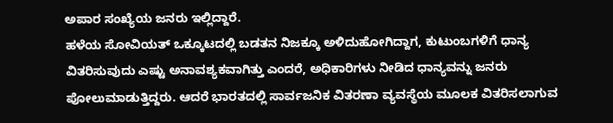ಅಪಾರ ಸಂಖ್ಯೆಯ ಜನರು ಇಲ್ಲಿದ್ದಾರೆ.
ಹಳೆಯ ಸೋವಿಯತ್ ಒಕ್ಕೂಟದಲ್ಲಿ ಬಡತನ ನಿಜಕ್ಕೂ ಅಳಿದುಹೋಗಿದ್ದಾಗ, ಕುಟುಂಬಗಳಿಗೆ ಧಾನ್ಯ ವಿತರಿಸುವುದು ಎಷ್ಟು ಅನಾವಶ್ಯಕವಾಗಿತ್ತು ಎಂದರೆ, ಅಧಿಕಾರಿಗಳು ನೀಡಿದ ಧಾನ್ಯವನ್ನು ಜನರು ಪೋಲುಮಾಡುತ್ತಿದ್ದರು. ಆದರೆ ಭಾರತದಲ್ಲಿ ಸಾರ್ವಜನಿಕ ವಿತರಣಾ ವ್ಯವಸ್ಥೆಯ ಮೂಲಕ ವಿತರಿಸಲಾಗುವ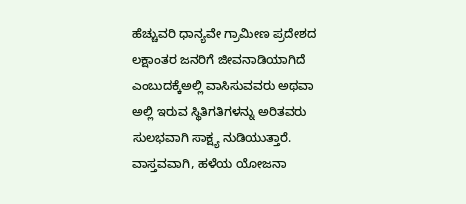ಹೆಚ್ಚುವರಿ ಧಾನ್ಯವೇ ಗ್ರಾಮೀಣ ಪ್ರದೇಶದ ಲಕ್ಷಾಂತರ ಜನರಿಗೆ ಜೀವನಾಡಿಯಾಗಿದೆ ಎಂಬುದಕ್ಕೆಅಲ್ಲಿ ವಾಸಿಸುವವರು ಅಥವಾ ಅಲ್ಲಿ ಇರುವ ಸ್ಥಿತಿಗತಿಗಳನ್ನು ಅರಿತವರು ಸುಲಭವಾಗಿ ಸಾಕ್ಷ್ಯ ನುಡಿಯುತ್ತಾರೆ.
ವಾಸ್ತವವಾಗಿ, ಹಳೆಯ ಯೋಜನಾ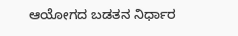ಆಯೋಗದ ಬಡತನ ನಿರ್ಧಾರ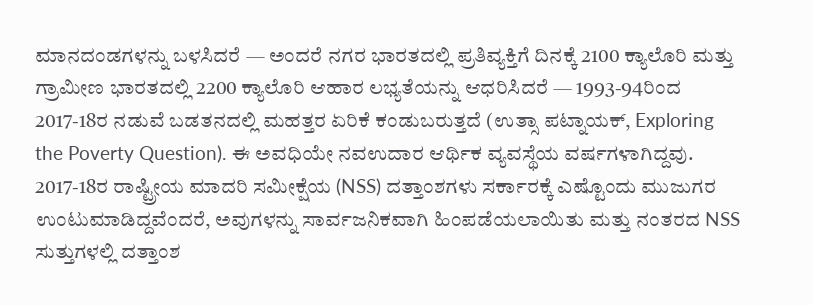ಮಾನದಂಡಗಳನ್ನು ಬಳಸಿದರೆ — ಅಂದರೆ ನಗರ ಭಾರತದಲ್ಲಿ ಪ್ರತಿವ್ಯಕ್ತಿಗೆ ದಿನಕ್ಕೆ 2100 ಕ್ಯಾಲೊರಿ ಮತ್ತು ಗ್ರಾಮೀಣ ಭಾರತದಲ್ಲಿ 2200 ಕ್ಯಾಲೊರಿ ಆಹಾರ ಲಭ್ಯತೆಯನ್ನು ಆಧರಿಸಿದರೆ — 1993-94ರಿಂದ 2017-18ರ ನಡುವೆ ಬಡತನದಲ್ಲಿ ಮಹತ್ತರ ಏರಿಕೆ ಕಂಡುಬರುತ್ತದೆ (ಉತ್ಸಾ ಪಟ್ನಾಯಕ್, Exploring the Poverty Question). ಈ ಅವಧಿಯೇ ನವಉದಾರ ಆರ್ಥಿಕ ವ್ಯವಸ್ಥೆಯ ವರ್ಷಗಳಾಗಿದ್ದವು. 2017-18ರ ರಾಷ್ಟ್ರೀಯ ಮಾದರಿ ಸಮೀಕ್ಷೆಯ (NSS) ದತ್ತಾಂಶಗಳು ಸರ್ಕಾರಕ್ಕೆ ಎಷ್ಟೊಂದು ಮುಜುಗರ ಉಂಟುಮಾಡಿದ್ದವೆಂದರೆ, ಅವುಗಳನ್ನು ಸಾರ್ವಜನಿಕವಾಗಿ ಹಿಂಪಡೆಯಲಾಯಿತು ಮತ್ತು ನಂತರದ NSS ಸುತ್ತುಗಳಲ್ಲಿ ದತ್ತಾಂಶ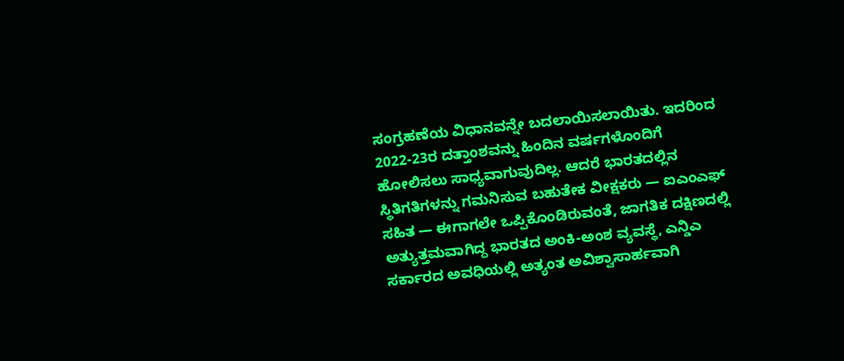ಸಂಗ್ರಹಣೆಯ ವಿಧಾನವನ್ನೇ ಬದಲಾಯಿಸಲಾಯಿತು. ಇದರಿಂದ 2022-23ರ ದತ್ತಾಂಶವನ್ನು ಹಿಂದಿನ ವರ್ಷಗಳೊಂದಿಗೆ ಹೋಲಿಸಲು ಸಾಧ್ಯವಾಗುವುದಿಲ್ಲ. ಆದರೆ ಭಾರತದಲ್ಲಿನ ಸ್ಥಿತಿಗತಿಗಳನ್ನು ಗಮನಿಸುವ ಬಹುತೇಕ ವೀಕ್ಷಕರು — ಐಎಂಎಫ್ ಸಹಿತ — ಈಗಾಗಲೇ ಒಪ್ಪಿಕೊಂಡಿರುವಂತೆ, ಜಾಗತಿಕ ದಕ್ಷಿಣದಲ್ಲಿ ಅತ್ಯುತ್ತಮವಾಗಿದ್ದ ಭಾರತದ ಅಂಕಿ-ಅಂಶ ವ್ಯವಸ್ಥೆ, ಎನ್ಡಿಎ ಸರ್ಕಾರದ ಅವಧಿಯಲ್ಲಿ ಅತ್ಯಂತ ಅವಿಶ್ವಾಸಾರ್ಹವಾಗಿ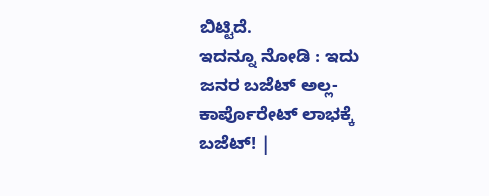ಬಿಟ್ಟಿದೆ.
ಇದನ್ನೂ ನೋಡಿ : ಇದು ಜನರ ಬಜೆಟ್ ಅಲ್ಲ- ಕಾರ್ಪೊರೇಟ್ ಲಾಭಕ್ಕೆ ಬಜೆಟ್! |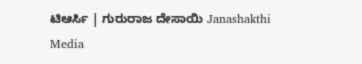ಟಿಆರ್ಸಿ | ಗುರುರಾಜ ದೇಸಾಯಿ Janashakthi Media